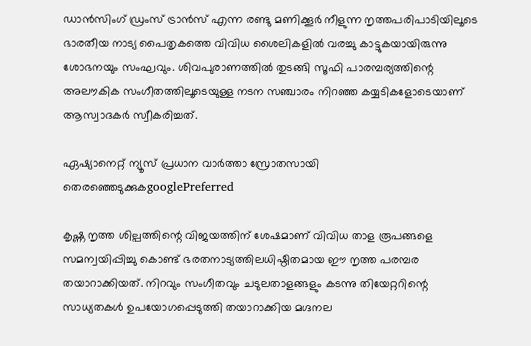ഡാന്‍സിംഗ് ഡ്രംസ് ട്രാന്‍സ് എന്ന രണ്ടു മണിക്കൂര്‍ നീളുന്ന നൃത്തപരിപാടിയിലൂടെ ഭാരതീയ നാട്യ പൈതൃകത്തെ വിവിധ ശൈലികളില്‍ വരച്ചു കാട്ടുകയായിരുന്നു ശോഭനയും സംഘവും. ശിവപുരാണത്തില്‍ തുടങ്ങി സൂഫി പാരമ്പര്യത്തിന്റെ അലൗകിക സംഗീതത്തിലൂടെയുള്ള നടന സഞ്ചാരം നിറഞ്ഞ കയ്യടികളോടെയാണ് ആസ്വാദകര്‍ സ്വീകരിച്ചത്.

ഏഷ്യാനെറ്റ് ന്യൂസ് പ്രധാന വാർത്താ സ്രോതസായി തെരഞ്ഞെടുക്കുകgooglePreferred

കൃഷ്ണ നൃത്ത ശില്പത്തിന്റെ വിജയത്തിന് ശേഷമാണ് വിവിധ താള രൂപങ്ങളെ സമന്വയിപ്പിച്ചു കൊണ്ട് ഭരതനാട്യത്തിലധിഷ്ഠിതമായ ഈ നൃത്ത പരമ്പര തയാറാക്കിയത്. നിറവും സംഗീതവും ചടുലതാളങ്ങളും കടന്നു തിയേറ്ററിന്റെ സാധ്യതകള്‍ ഉപയോഗപ്പെടുത്തി തയാറാക്കിയ മഗ്ദനല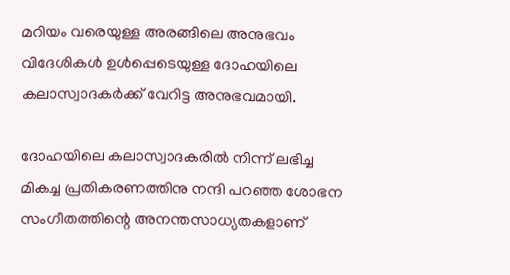മറിയം വരെയുള്ള അരങ്ങിലെ അനുഭവം വിദേശികള്‍ ഉള്‍പ്പെടെയുള്ള ദോഹയിലെ കലാസ്വാദകര്‍ക്ക് വേറിട്ട അനുഭവമായി.

ദോഹയിലെ കലാസ്വാദകരില്‍ നിന്ന് ലഭിച്ച മികച്ച പ്രതികരണത്തിനു നന്ദി പറഞ്ഞ ശോഭന സംഗീതത്തിന്റെ അനന്തസാധ്യതകളാണ്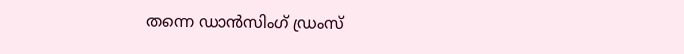തന്നെ ഡാന്‍സിംഗ് ഡ്രംസ്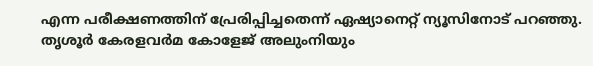എന്ന പരീക്ഷണത്തിന് പ്രേരിപ്പിച്ചതെന്ന് ഏഷ്യാനെറ്റ് ന്യൂസിനോട് പറഞ്ഞു. തൃശൂര്‍ കേരളവര്‍മ കോളേജ് അലുംനിയും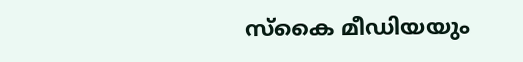സ്‌കൈ മീഡിയയും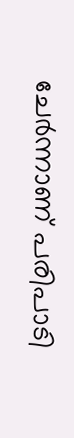ചേര്‍ന്നാണ് പരിപാടി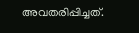അവതരിപ്പിച്ചത്.